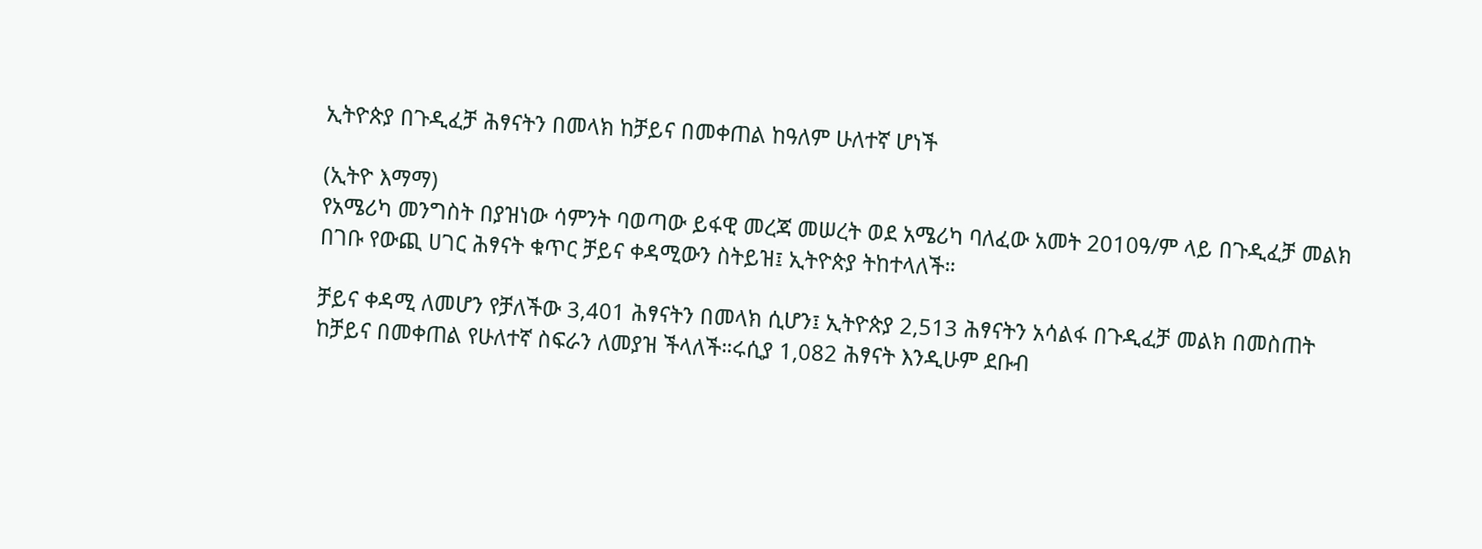ኢትዮጵያ በጉዲፈቻ ሕፃናትን በመላክ ከቻይና በመቀጠል ከዓለም ሁለተኛ ሆነች

(ኢትዮ እማማ)
የአሜሪካ መንግስት በያዝነው ሳምንት ባወጣው ይፋዊ መረጃ መሠረት ወደ አሜሪካ ባለፈው አመት 2010ዓ/ም ላይ በጉዲፈቻ መልክ በገቡ የውጪ ሀገር ሕፃናት ቁጥር ቻይና ቀዳሚውን ስትይዝ፤ ኢትዮጵያ ትከተላለች።

ቻይና ቀዳሚ ለመሆን የቻለችው 3,401 ሕፃናትን በመላክ ሲሆን፤ ኢትዮጵያ 2,513 ሕፃናትን አሳልፋ በጉዲፈቻ መልክ በመስጠት ከቻይና በመቀጠል የሁለተኛ ስፍራን ለመያዝ ችላለች።ሩሲያ 1,082 ሕፃናት እንዲሁም ደቡብ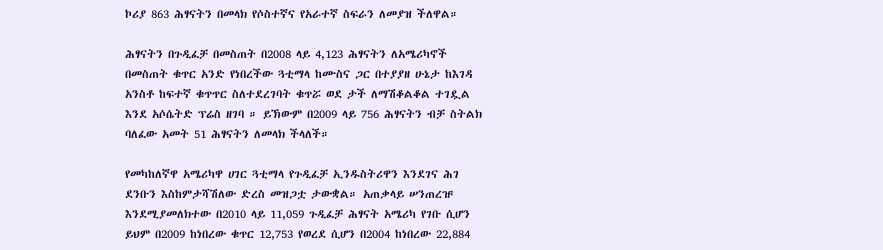ኮሪያ 863 ሕፃናትን በመላክ የሶስተኛና የአራተኛ ስፍራን ለመያዝ ችለዋል።

ሕፃናትን በጉዲፈቻ በመስጠት በ2008 ላይ 4,123 ሕፃናትን ለአሜሪካኖች በመስጠት ቁጥር አንድ የነበረችው ጓቲማላ ከሙስና ጋር በተያያዘ ሁኔታ ከእገዳ አንስቶ ከፍተኛ ቁጥጥር ስለተደረገባት ቁጥሯ ወደ ታች ለማሽቆልቆል ተገዷል እንደ አሶሴትድ ፕሬስ ዘገባ ። ይኽውም በ2009 ላይ 756 ሕፃናትን ብቻ ስትልክ ባለፈው አመት 51 ሕፃናትን ለመላክ ችላለች።

የመካከለኛዋ አሜሪካዋ ሀገር ጓቲማላ የጉዲፈቻ ኢንዱስትሪዋን እንደገና ሕገ ደንቡን እስከምታሻሽለው ድረስ መዝጋቷ ታውቋል። አጠቃላይ ሠንጠረዡ እንደሚያመለክተው በ2010 ላይ 11,059 ጉዲፈቻ ሕፃናት አሜሪካ የገቡ ሲሆን ይህም በ2009 ከነበረው ቁጥር 12,753 የወረደ ሲሆን በ2004 ከነበረው 22,884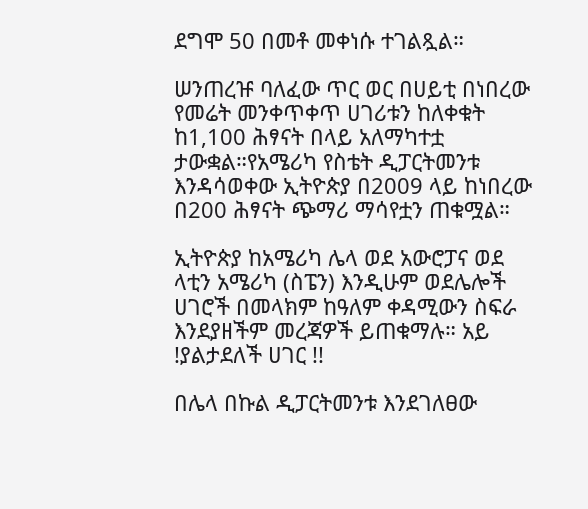ደግሞ 50 በመቶ መቀነሱ ተገልጿል።

ሠንጠረዡ ባለፈው ጥር ወር በሀይቲ በነበረው የመሬት መንቀጥቀጥ ሀገሪቱን ከለቀቁት ከ1,100 ሕፃናት በላይ አለማካተቷ ታውቋል።የአሜሪካ የስቴት ዲፓርትመንቱ እንዳሳወቀው ኢትዮጵያ በ2009 ላይ ከነበረው በ200 ሕፃናት ጭማሪ ማሳየቷን ጠቁሟል።

ኢትዮጵያ ከአሜሪካ ሌላ ወደ አውሮፓና ወደ ላቲን አሜሪካ (ስፔን) እንዲሁም ወደሌሎች ሀገሮች በመላክም ከዓለም ቀዳሚውን ስፍራ እንደያዘችም መረጃዎች ይጠቁማሉ። አይ !ያልታደለች ሀገር !!

በሌላ በኩል ዲፓርትመንቱ እንደገለፀው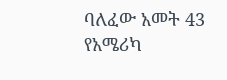ባለፈው አመት 43 የአሜሪካ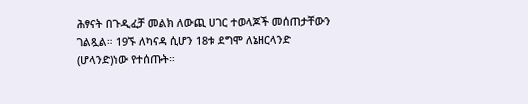ሕፃናት በጉዲፈቻ መልክ ለውጪ ሀገር ተወላጆች መሰጠታቸውን ገልጿል። 19ኙ ለካናዳ ሲሆን 18ቱ ደግሞ ለኔዘርላንድ (ሆላንድ)ነው የተሰጡት።